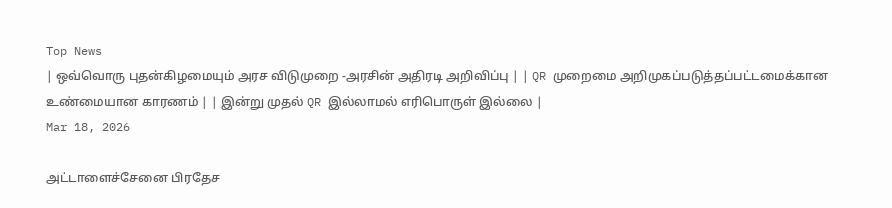Top News
| ஒவ்வொரு புதன்கிழமையும் அரச விடுமுறை -அரசின் அதிரடி அறிவிப்பு | | QR முறைமை அறிமுகப்படுத்தப்பட்டமைக்கான உண்மையான காரணம் | | இன்று முதல் QR இல்லாமல் எரிபொருள் இல்லை |
Mar 18, 2026

அட்டாளைச்சேனை பிரதேச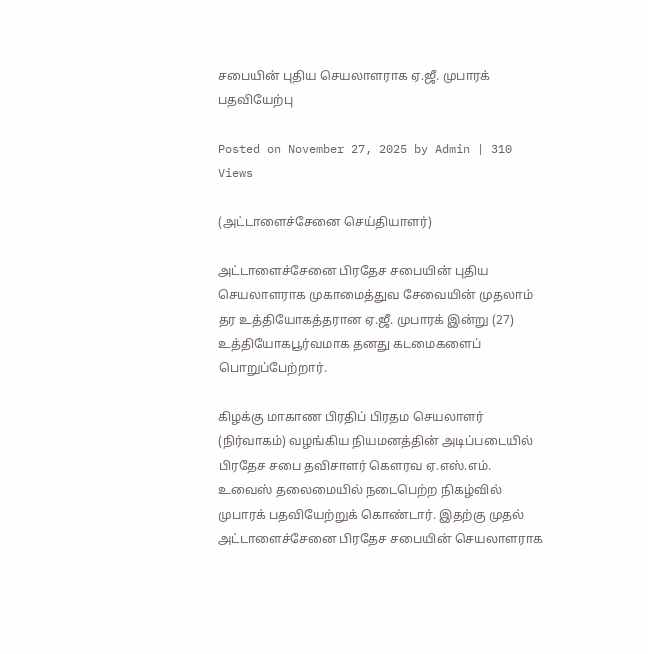சபையின் புதிய செயலாளராக ஏ.ஜீ. முபாரக் பதவியேற்பு

Posted on November 27, 2025 by Admin | 310 Views

(அட்டாளைச்சேனை செய்தியாளர்)

அட்டாளைச்சேனை பிரதேச சபையின் புதிய செயலாளராக முகாமைத்துவ சேவையின் முதலாம் தர உத்தியோகத்தரான ஏ.ஜீ. முபாரக் இன்று (27) உத்தியோகபூர்வமாக தனது கடமைகளைப் பொறுப்பேற்றார்.

கிழக்கு மாகாண பிரதிப் பிரதம செயலாளர் (நிர்வாகம்) வழங்கிய நியமனத்தின் அடிப்படையில் பிரதேச சபை தவிசாளர் கெளரவ ஏ.எஸ்.எம். உவைஸ் தலைமையில் நடைபெற்ற நிகழ்வில் முபாரக் பதவியேற்றுக் கொண்டார். இதற்கு முதல் அட்டாளைச்சேனை பிரதேச சபையின் செயலாளராக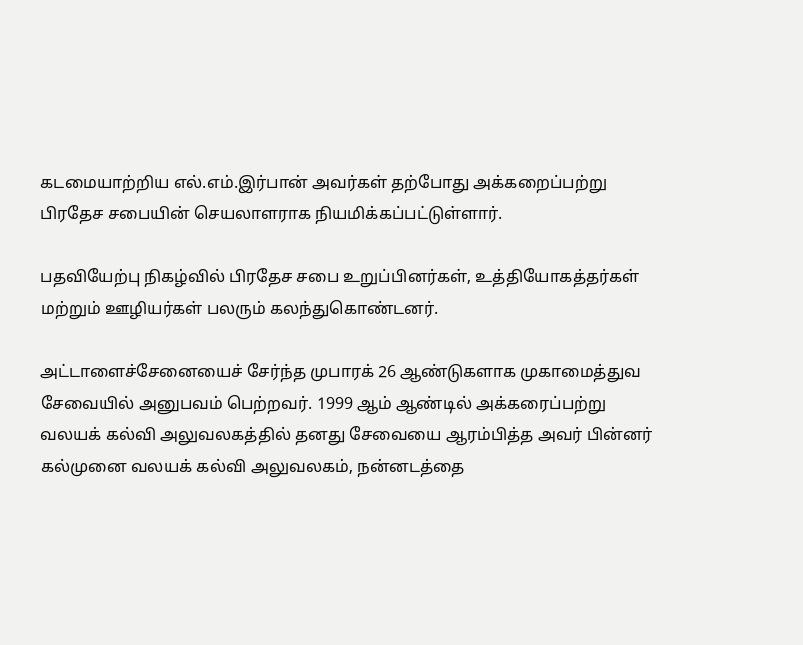கடமையாற்றிய எல்.எம்.இர்பான் அவர்கள் தற்போது அக்கறைப்பற்று பிரதேச சபையின் செயலாளராக நியமிக்கப்பட்டுள்ளார்.

பதவியேற்பு நிகழ்வில் பிரதேச சபை உறுப்பினர்கள், உத்தியோகத்தர்கள் மற்றும் ஊழியர்கள் பலரும் கலந்துகொண்டனர்.

அட்டாளைச்சேனையைச் சேர்ந்த முபாரக் 26 ஆண்டுகளாக முகாமைத்துவ சேவையில் அனுபவம் பெற்றவர். 1999 ஆம் ஆண்டில் அக்கரைப்பற்று வலயக் கல்வி அலுவலகத்தில் தனது சேவையை ஆரம்பித்த அவர் பின்னர் கல்முனை வலயக் கல்வி அலுவலகம், நன்னடத்தை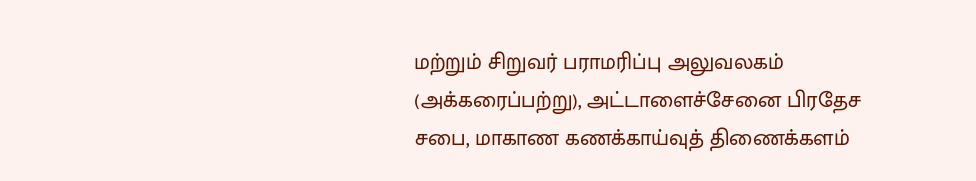மற்றும் சிறுவர் பராமரிப்பு அலுவலகம் (அக்கரைப்பற்று), அட்டாளைச்சேனை பிரதேச சபை, மாகாண கணக்காய்வுத் திணைக்களம்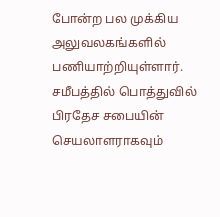போன்ற பல முக்கிய அலுவலகங்களில் பணியாற்றியுள்ளார். சமீபத்தில் பொத்துவில் பிரதேச சபையின் செயலாளராகவும்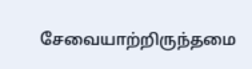சேவையாற்றிருந்தமை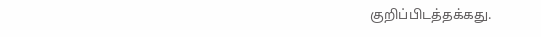குறிப்பிடத்தக்கது.